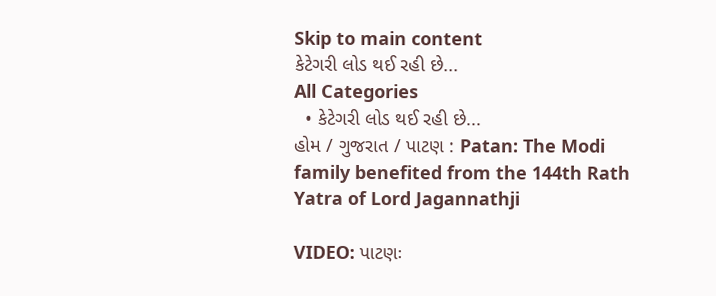Skip to main content
કેટેગરી લોડ થઈ રહી છે...
All Categories
  • કેટેગરી લોડ થઈ રહી છે...
હોમ / ગુજરાત / પાટણ : Patan: The Modi family benefited from the 144th Rath Yatra of Lord Jagannathji

VIDEO: પાટણઃ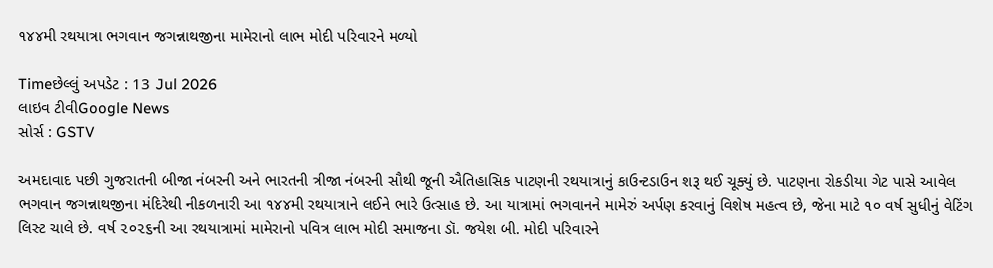૧૪૪મી રથયાત્રા ભગવાન જગન્નાથજીના મામેરાનો લાભ મોદી પરિવારને મળ્યો

Timeછેલ્લું અપડેટ : 13 Jul 2026
લાઇવ ટીવીGoogle News
સોર્સ : GSTV

અમદાવાદ પછી ગુજરાતની બીજા નંબરની અને ભારતની ત્રીજા નંબરની સૌથી જૂની ઐતિહાસિક પાટણની રથયાત્રાનું કાઉન્ટડાઉન શરૂ થઈ ચૂક્યું છે. પાટણના રોકડીયા ગેટ પાસે આવેલ ભગવાન જગન્નાથજીના મંદિરેથી નીકળનારી આ ૧૪૪મી રથયાત્રાને લઈને ભારે ઉત્સાહ છે. આ યાત્રામાં ભગવાનને મામેરું અર્પણ કરવાનું વિશેષ મહત્વ છે, જેના માટે ૧૦ વર્ષ સુધીનું વેટિંગ લિસ્ટ ચાલે છે. વર્ષ ૨૦૨૬ની આ રથયાત્રામાં મામેરાનો પવિત્ર લાભ મોદી સમાજના ડૉ. જયેશ બી. મોદી પરિવારને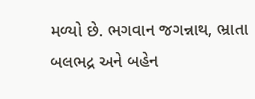મળ્યો છે. ભગવાન જગન્નાથ, ભ્રાતા બલભદ્ર અને બહેન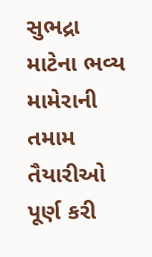સુભદ્રા માટેના ભવ્ય મામેરાની તમામ તૈયારીઓ પૂર્ણ કરી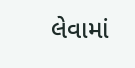લેવામાં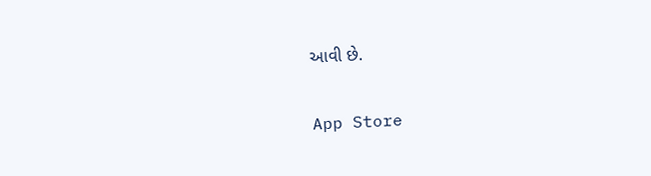આવી છે.

App Store